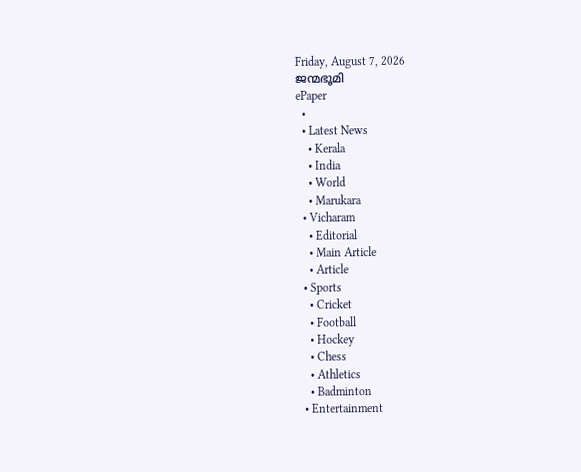Friday, August 7, 2026
ജന്മഭൂമി
ePaper
  •
  • Latest News
    • Kerala
    • India
    • World
    • Marukara
  • Vicharam
    • Editorial
    • Main Article
    • Article
  • Sports
    • Cricket
    • Football
    • Hockey
    • Chess
    • Athletics
    • Badminton
  • Entertainment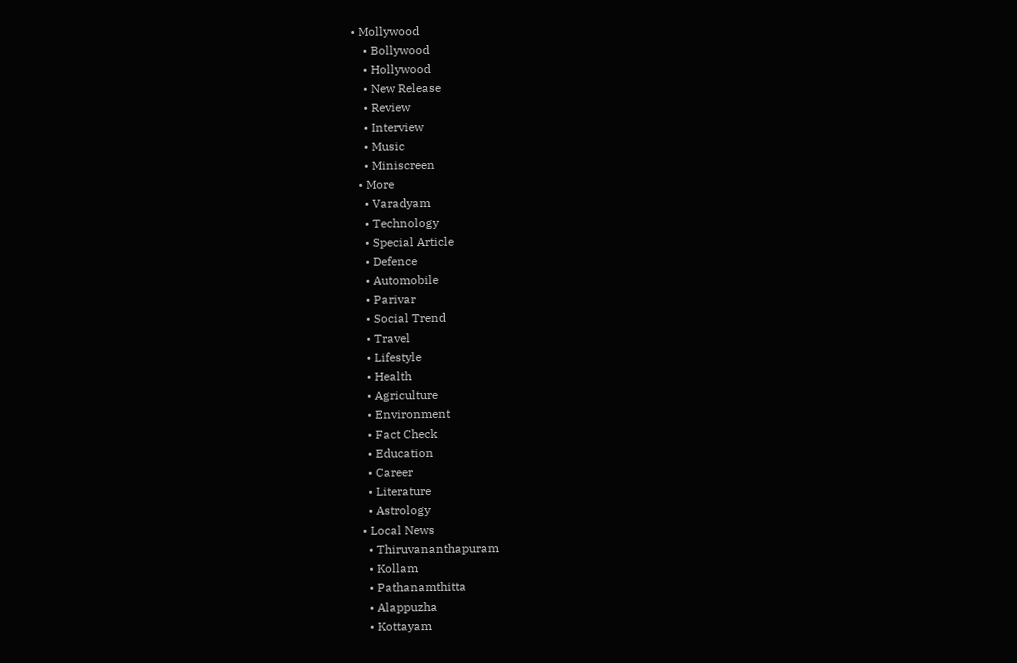• Mollywood
    • Bollywood
    • Hollywood
    • New Release
    • Review
    • Interview
    • Music
    • Miniscreen
  • More
    • Varadyam
    • Technology
    • Special Article
    • Defence
    • Automobile
    • Parivar
    • Social Trend
    • Travel
    • Lifestyle
    • Health
    • Agriculture
    • Environment
    • Fact Check
    • Education
    • Career
    • Literature
    • Astrology
  • Local News
    • Thiruvananthapuram
    • Kollam
    • Pathanamthitta
    • Alappuzha
    • Kottayam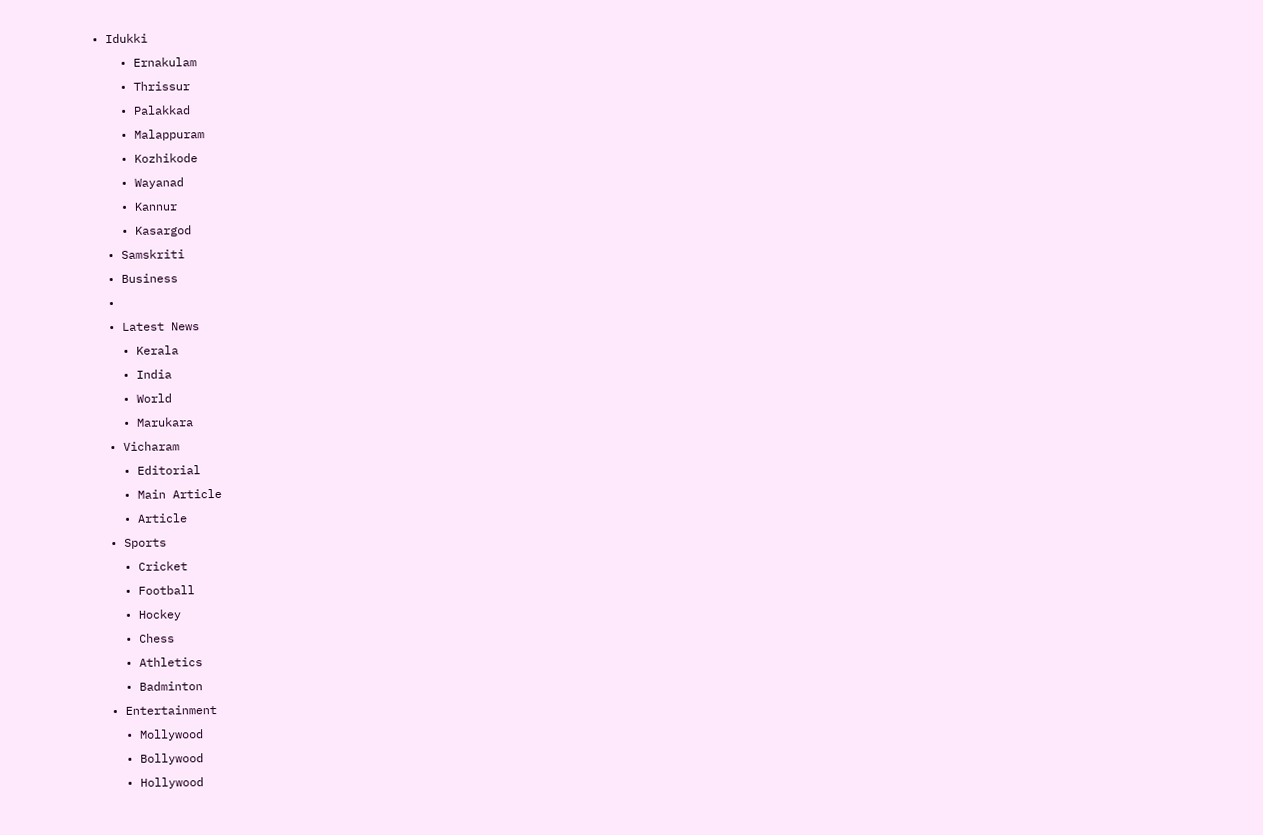• Idukki
    • Ernakulam
    • Thrissur
    • Palakkad
    • Malappuram
    • Kozhikode
    • Wayanad
    • Kannur
    • Kasargod
  • Samskriti
  • Business
  •
  • Latest News
    • Kerala
    • India
    • World
    • Marukara
  • Vicharam
    • Editorial
    • Main Article
    • Article
  • Sports
    • Cricket
    • Football
    • Hockey
    • Chess
    • Athletics
    • Badminton
  • Entertainment
    • Mollywood
    • Bollywood
    • Hollywood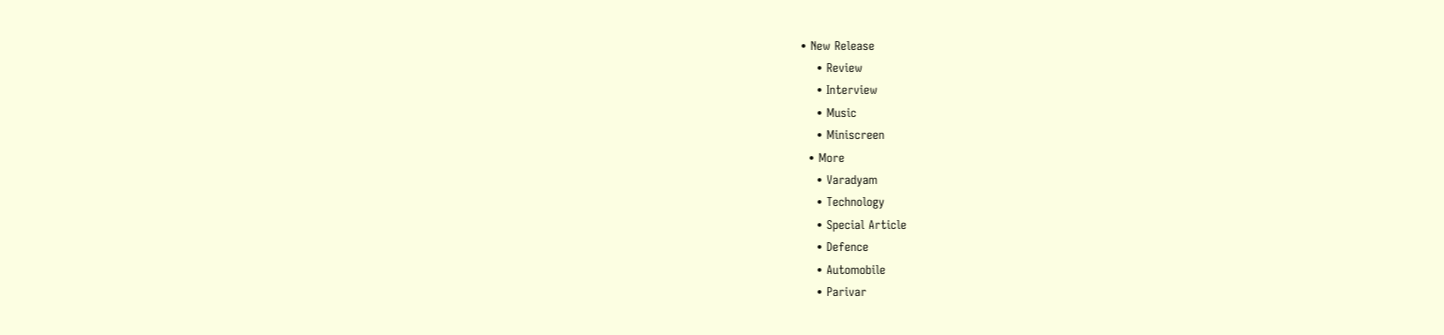• New Release
    • Review
    • Interview
    • Music
    • Miniscreen
  • More
    • Varadyam
    • Technology
    • Special Article
    • Defence
    • Automobile
    • Parivar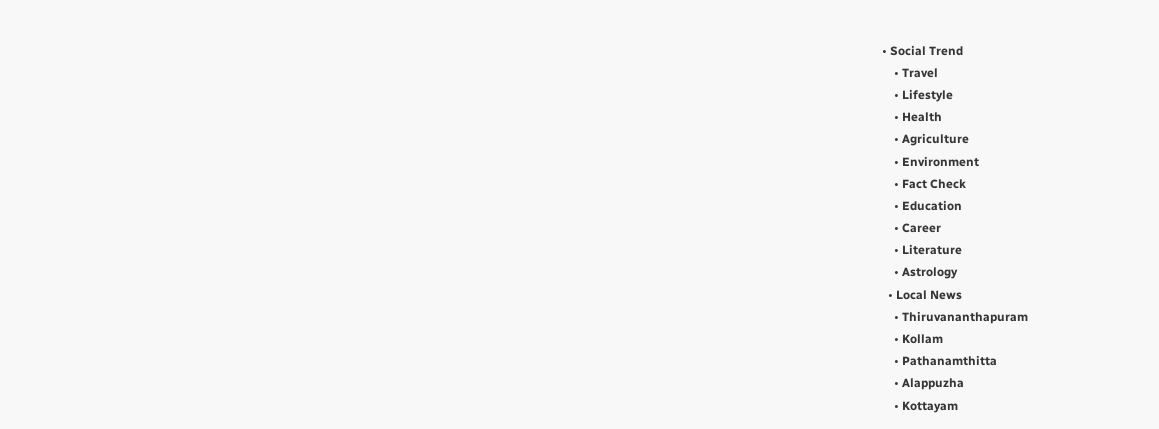• Social Trend
    • Travel
    • Lifestyle
    • Health
    • Agriculture
    • Environment
    • Fact Check
    • Education
    • Career
    • Literature
    • Astrology
  • Local News
    • Thiruvananthapuram
    • Kollam
    • Pathanamthitta
    • Alappuzha
    • Kottayam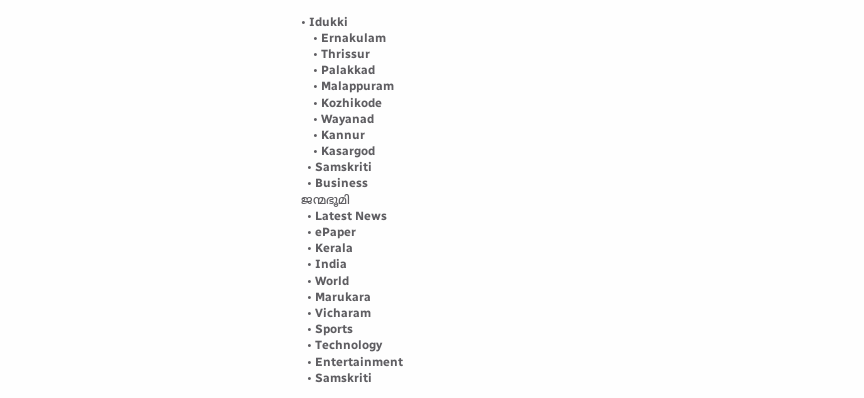• Idukki
    • Ernakulam
    • Thrissur
    • Palakkad
    • Malappuram
    • Kozhikode
    • Wayanad
    • Kannur
    • Kasargod
  • Samskriti
  • Business
ജന്മഭൂമി
  • Latest News
  • ePaper
  • Kerala
  • India
  • World
  • Marukara
  • Vicharam
  • Sports
  • Technology
  • Entertainment
  • Samskriti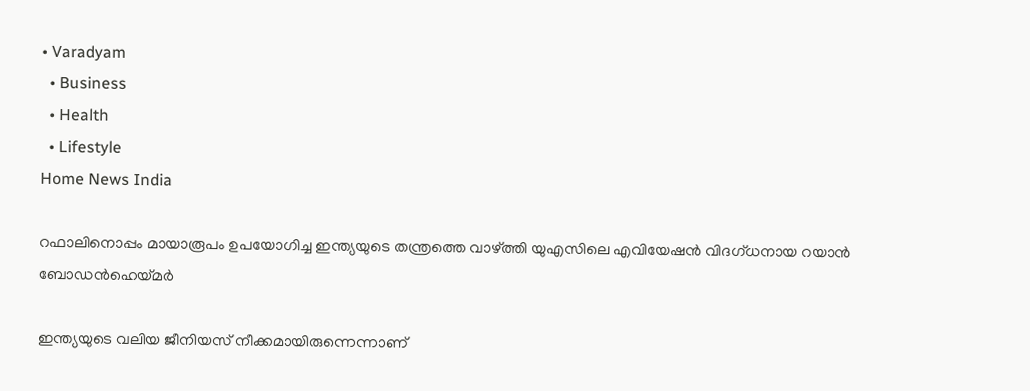• Varadyam
  • Business
  • Health
  • Lifestyle
Home News India

റഫാലിനൊപ്പം മായാരൂപം ഉപയോഗിച്ച ഇന്ത്യയുടെ തന്ത്രത്തെ വാഴ്‌ത്തി യുഎസിലെ എവിയേഷന്‍ വിദഗ്ധനായ റയാന്‍ ബോഡന്‍ഹെയ്‌മര്‍

ഇന്ത്യയുടെ വലിയ ജീനിയസ് നീക്കമായിരുന്നെന്നാണ്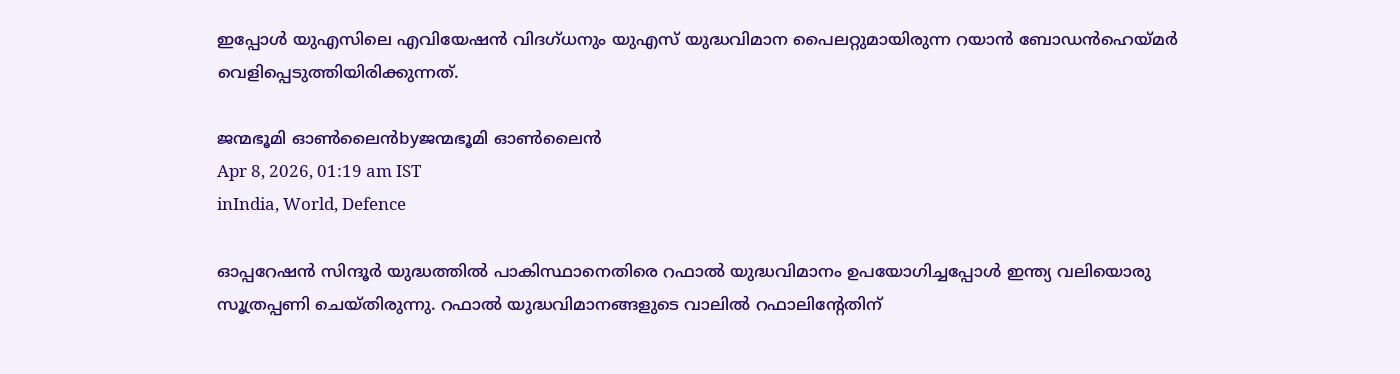ഇപ്പോള്‍ യുഎസിലെ എവിയേഷന്‍ വിദഗ്ധനും യുഎസ് യുദ്ധവിമാന പൈലറ്റുമായിരുന്ന റയാന്‍ ബോഡന്‍ഹെയ്‌മര്‍ വെളിപ്പെടുത്തിയിരിക്കുന്നത്.

ജന്മഭൂമി ഓണ്‍ലൈന്‍byജന്മഭൂമി ഓണ്‍ലൈന്‍
Apr 8, 2026, 01:19 am IST
inIndia, World, Defence

ഓപ്പറേഷന്‍ സിന്ദൂര്‍ യുദ്ധത്തില്‍ പാകിസ്ഥാനെതിരെ റഫാല്‍ യുദ്ധവിമാനം ഉപയോഗിച്ചപ്പോള്‍ ഇന്ത്യ വലിയൊരു സൂത്രപ്പണി ചെയ്തിരുന്നു. റഫാല്‍ യുദ്ധവിമാനങ്ങളുടെ വാലില്‍ റഫാലിന്‍റേതിന്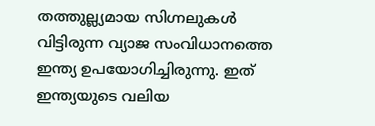തത്തുല്ല്യമായ സിഗ്നലുകള്‍ വിട്ടിരുന്ന വ്യാജ സംവിധാനത്തെ ഇന്ത്യ ഉപയോഗിച്ചിരുന്നു. ഇത് ഇന്ത്യയുടെ വലിയ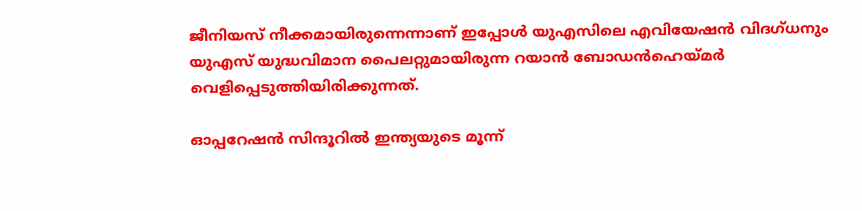ജീനിയസ് നീക്കമായിരുന്നെന്നാണ് ഇപ്പോള്‍ യുഎസിലെ എവിയേഷന്‍ വിദഗ്ധനും യുഎസ് യുദ്ധവിമാന പൈലറ്റുമായിരുന്ന റയാന്‍ ബോഡന്‍ഹെയ്‌മര്‍ വെളിപ്പെടുത്തിയിരിക്കുന്നത്.

ഓപ്പറേഷന്‍ സിന്ദൂറില്‍ ഇന്ത്യയുടെ മൂന്ന്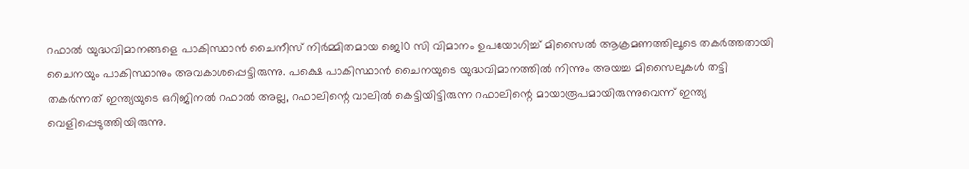റഫാല്‍ യുദ്ധവിമാനങ്ങളെ പാകിസ്ഥാന്‍ ചൈനീസ് നിര്‍മ്മിതമായ ജെ10 സി വിമാനം ഉപയോഗിച്ച് മിസൈല്‍ ആക്രമണത്തിലൂടെ തകര്‍ത്തതായി ചൈനയും പാകിസ്ഥാനും അവകാശപ്പെട്ടിരുന്നു. പക്ഷെ പാകിസ്ഥാന്‍ ചൈനയുടെ യുദ്ധവിമാനത്തില്‍ നിന്നും അയച്ച മിസൈലുകള്‍ തട്ടി തകര്‍ന്നത് ഇന്ത്യയുടെ ഒറിജിനല്‍ റഫാല്‍ അല്ല, റഫാലിന്റെ വാലില്‍ കെട്ടിയിട്ടിരുന്ന റഫാലിന്റെ മായാരൂപമായിരുന്നുവെന്ന് ഇന്ത്യ വെളിപ്പെടുത്തിയിരുന്നു.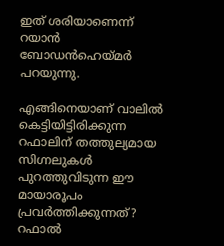ഇത് ശരിയാണെന്ന് റയാന്‍ ബോഡന്‍ഹെയ്‌മര്‍ പറയുന്നു.

എങ്ങിനെയാണ് വാലില്‍ കെട്ടിയിട്ടിരിക്കുന്ന റഫാലിന് തത്തുല്യമായ സിഗ്നലുകള്‍ പുറത്തുവിടുന്ന ഈ മായാരൂപം പ്രവര്‍ത്തിക്കുന്നത്? റഫാല്‍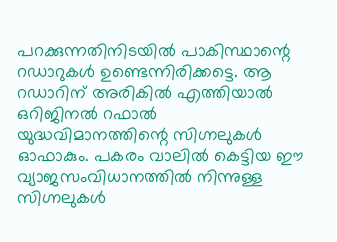പറക്കുന്നതിനിടയില്‍ പാകിസ്ഥാന്റെ റഡാറുകള്‍ ഉണ്ടെന്നിരിക്കട്ടെ. ആ റഡാറിന് അരികില്‍ എത്തിയാല്‍ ഒറിജിനല്‍ റഫാല്‍ യുദ്ധവിമാനത്തിന്റെ സിഗ്നലുകള്‍ ഓഫാകും. പകരം വാലില്‍ കെട്ടിയ ഈ വ്യാജസംവിധാനത്തില്‍ നിന്നുള്ള സിഗ്നലുകള്‍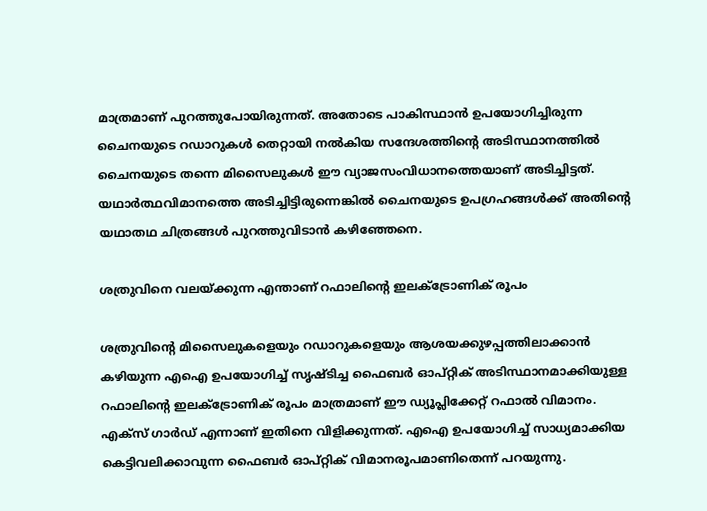മാത്രമാണ് പുറത്തുപോയിരുന്നത്. അതോടെ പാകിസ്ഥാന്‍ ഉപയോഗിച്ചിരുന്ന ചൈനയുടെ റഡാറുകള്‍ തെറ്റായി നല്‍കിയ സന്ദേശത്തിന്റെ അടിസ്ഥാനത്തില്‍ ചൈനയുടെ തന്നെ മിസൈലുകള്‍ ഈ വ്യാജസംവിധാനത്തെയാണ് അടിച്ചിട്ടത്. യഥാര്‍ത്ഥവിമാനത്തെ അടിച്ചിട്ടിരുന്നെങ്കില്‍ ചൈനയുടെ ഉപഗ്രഹങ്ങള്‍ക്ക് അതിന്റെ യഥാതഥ ചിത്രങ്ങള്‍ പുറത്തുവിടാന്‍ കഴിഞ്ഞേനെ.

ശത്രുവിനെ വലയ്‌ക്കുന്ന എന്താണ് റഫാലിന്റെ ഇലക്ട്രോണിക് രൂപം

ശത്രുവിന്റെ മിസൈലുകളെയും റഡാറുകളെയും ആശയക്കുഴപ്പത്തിലാക്കാന്‍ കഴിയുന്ന എഐ ഉപയോഗിച്ച് സൃഷ്ടിച്ച ഫൈബര്‍ ഓപ്റ്റിക് അടിസ്ഥാനമാക്കിയുള്ള റഫാലിന്റെ ഇലക്ട്രോണിക് രൂപം മാത്രമാണ് ഈ ഡ്യൂപ്ലിക്കേറ്റ് റഫാല്‍ വിമാനം. എക്സ് ഗാര്‍ഡ് എന്നാണ് ഇതിനെ വിളിക്കുന്നത്. എഐ ഉപയോഗിച്ച് സാധ്യമാക്കിയ കെട്ടിവലിക്കാവുന്ന ഫൈബര്‍ ഓപ്റ്റിക് വിമാനരൂപമാണിതെന്ന് പറയുന്നു.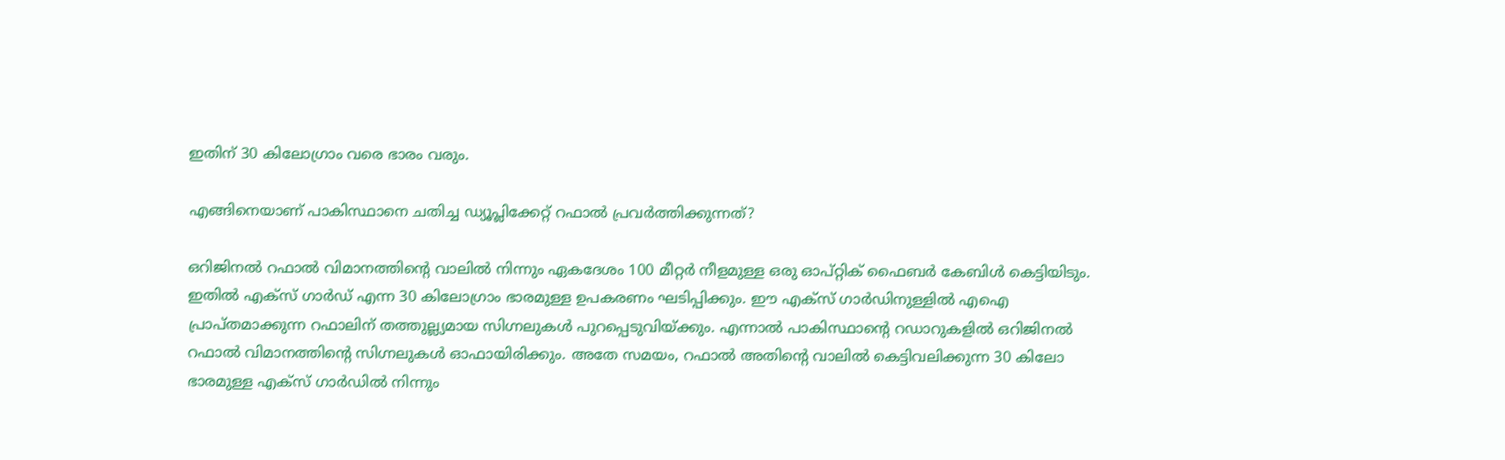ഇതിന് 30 കിലോഗ്രാം വരെ ഭാരം വരും.

എങ്ങിനെയാണ് പാകിസ്ഥാനെ ചതിച്ച ഡ്യൂപ്ലിക്കേറ്റ് റഫാല്‍ പ്രവര്‍ത്തിക്കുന്നത്?

ഒറിജിനല്‍ റഫാല്‍ വിമാനത്തിന്റെ വാലില്‍ നിന്നും ഏകദേശം 100 മീറ്റര്‍ നീളമുള്ള ഒരു ഓപ്റ്റിക് ഫൈബര്‍ കേബിള്‍ കെട്ടിയിടും. ഇതില്‍ എക്സ് ഗാര്‍ഡ് എന്ന 30 കിലോഗ്രാം ഭാരമുള്ള ഉപകരണം ഘടിപ്പിക്കും. ഈ എക്സ് ഗാര്‍ഡിനുള്ളില്‍ എഐ പ്രാപ്തമാക്കുന്ന റഫാലിന് തത്തുല്ല്യമായ സിഗ്നലുകള്‍ പുറപ്പെടുവിയ്‌ക്കും. എന്നാല്‍ പാകിസ്ഥാന്റെ റഡാറുകളില്‍ ഒറിജിനല്‍ റഫാല്‍ വിമാനത്തിന്റെ സിഗ്നലുകള്‍ ഓഫായിരിക്കും. അതേ സമയം, റഫാല്‍ അതിന്റെ വാലില്‍ കെട്ടിവലിക്കുന്ന 30 കിലോ ഭാരമുള്ള എക്സ് ഗാര്‍ഡില്‍ നിന്നും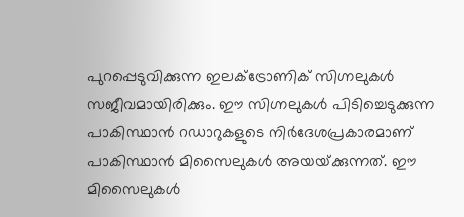പുറപ്പെടുവിക്കുന്ന ഇലക്ട്രോണിക് സിഗ്നലുകള്‍ സജീവമായിരിക്കും. ഈ സിഗ്നലുകള്‍ പിടിച്ചെടുക്കുന്ന പാകിസ്ഥാന്‍ റഡാറുകളുടെ നിര്‍ദേശപ്രകാരമാണ് പാകിസ്ഥാന്‍ മിസൈലുകള്‍ അയയ്‌ക്കുന്നത്. ഈ മിസൈലുകള്‍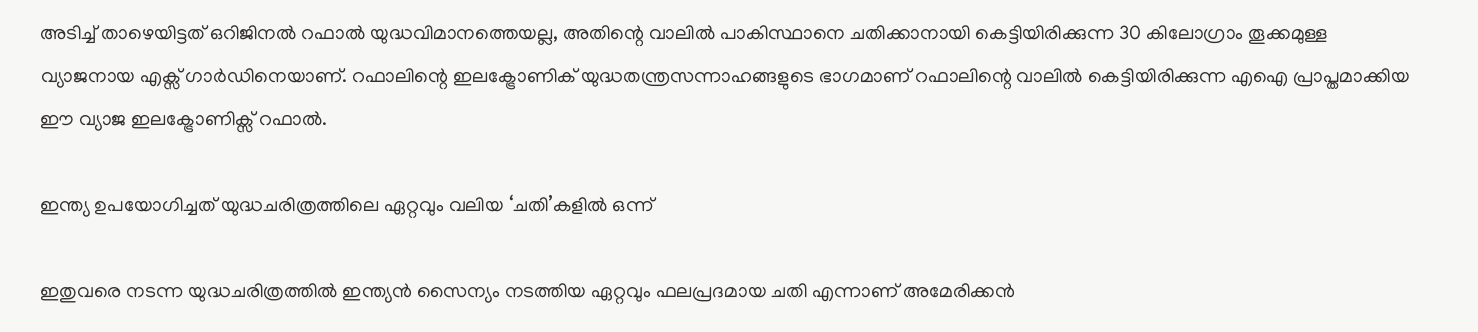അടിച്ച് താഴെയിട്ടത് ഒറിജിനല്‍ റഫാല്‍ യുദ്ധവിമാനത്തെയല്ല, അതിന്റെ വാലില്‍ പാകിസ്ഥാനെ ചതിക്കാനായി കെട്ടിയിരിക്കുന്ന 30 കിലോഗ്രാം തൂക്കമുള്ള വ്യാജനായ എക്സ് ഗാര്‍ഡിനെയാണ്. റഫാലിന്റെ ഇലക്ട്രോണിക് യുദ്ധതന്ത്രസന്നാഹങ്ങളുടെ ഭാഗമാണ് റഫാലിന്റെ വാലില്‍ കെട്ടിയിരിക്കുന്ന എഐ പ്രാപ്തമാക്കിയ ഈ വ്യാജ ഇലക്ട്രോണിക്സ് റഫാല്‍.

ഇന്ത്യ ഉപയോഗിച്ചത് യുദ്ധചരിത്രത്തിലെ ഏറ്റവും വലിയ ‘ചതി’കളില്‍ ഒന്ന്

ഇതുവരെ നടന്ന യുദ്ധചരിത്രത്തില്‍ ഇന്ത്യന്‍ സൈന്യം നടത്തിയ ഏറ്റവും ഫലപ്രദമായ ചതി എന്നാണ് അമേരിക്കന്‍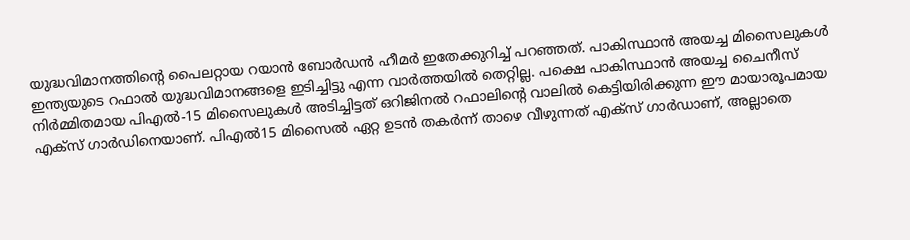യുദ്ധവിമാനത്തിന്റെ പൈലറ്റായ റയാന്‍ ബോര്‍ഡന്‍ ഹീമര്‍ ഇതേക്കുറിച്ച് പറഞ്ഞത്. പാകിസ്ഥാന്‍ അയച്ച മിസൈലുകള്‍ ഇന്ത്യയുടെ റഫാല്‍ യുദ്ധവിമാനങ്ങളെ ഇടിച്ചിട്ടു എന്ന വാര്‍ത്തയില്‍ തെറ്റില്ല. പക്ഷെ പാകിസ്ഥാന്‍ അയച്ച ചൈനീസ് നിര്‍മ്മിതമായ പിഎല്‍-15 മിസൈലുകള്‍ അടിച്ചിട്ടത് ഒറിജിനല്‍ റഫാലിന്റെ വാലില്‍ കെട്ടിയിരിക്കുന്ന ഈ മായാരൂപമായ എക്സ് ഗാര്‍ഡിനെയാണ്. പിഎല്‍15 മിസൈല്‍ ഏറ്റ ഉടന്‍ തകര്‍ന്ന് താഴെ വീഴുന്നത് എക്സ് ഗാര്‍ഡാണ്, അല്ലാതെ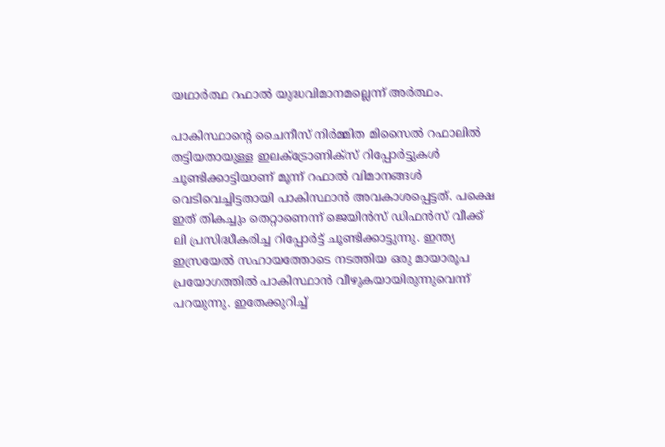യഥാര്‍ത്ഥ റഫാല്‍ യുദ്ധവിമാനമല്ലെന്ന് അര്‍ത്ഥം.

പാകിസ്ഥാന്റെ ചൈനീസ് നിര്‍മ്മിത മിസൈല്‍ റഫാലില്‍ തട്ടിയതായുള്ള ഇലക്ട്രോണിക്സ് റിപ്പോര്‍ട്ടുകള്‍ ചൂണ്ടിക്കാട്ടിയാണ് മൂന്ന് റഫാല്‍ വിമാനങ്ങള്‍ വെടിവെച്ചിട്ടതായി പാകിസ്ഥാന്‍ അവകാശപ്പെട്ടത്. പക്ഷെ ഇത് തികച്ചും തെറ്റാണെന്ന് ജെയിന്‍സ് ഡിഫന്‍സ് വീക്ക് ലി പ്രസിദ്ധീകരിച്ച റിപ്പോര്‍ട്ട് ചൂണ്ടിക്കാട്ടുന്നു. ഇന്ത്യ ഇസ്രയേല്‍ സഹായത്തോടെ നടത്തിയ ഒരു മായാരൂപ പ്രയോഗത്തില്‍ പാകിസ്ഥാന്‍ വീഴുകയായിരുന്നുവെന്ന് പറയുന്നു. ഇതേക്കുറിച്ച്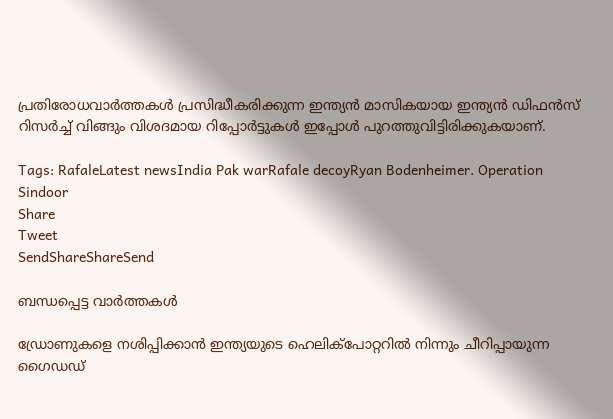പ്രതിരോധവാര്‍ത്തകള്‍ പ്രസിദ്ധീകരിക്കുന്ന ഇന്ത്യന്‍ മാസികയായ ഇന്ത്യന്‍ ഡിഫന്‍സ് റിസര്‍ച്ച് വിങ്ങും വിശദമായ റിപ്പോര്‍ട്ടുകള്‍ ഇപ്പോള്‍ പുറത്തുവിട്ടിരിക്കുകയാണ്.

Tags: RafaleLatest newsIndia Pak warRafale decoyRyan Bodenheimer. Operation Sindoor
Share
Tweet
SendShareShareSend

ബന്ധപ്പെട്ട വാര്‍ത്തകള്‍

ഡ്രോണുകളെ നശിപ്പിക്കാന്‍ ഇന്ത്യയുടെ ഹെലിക്പോറ്ററില്‍ നിന്നും ചീറിപ്പായുന്ന ഗൈഡഡ്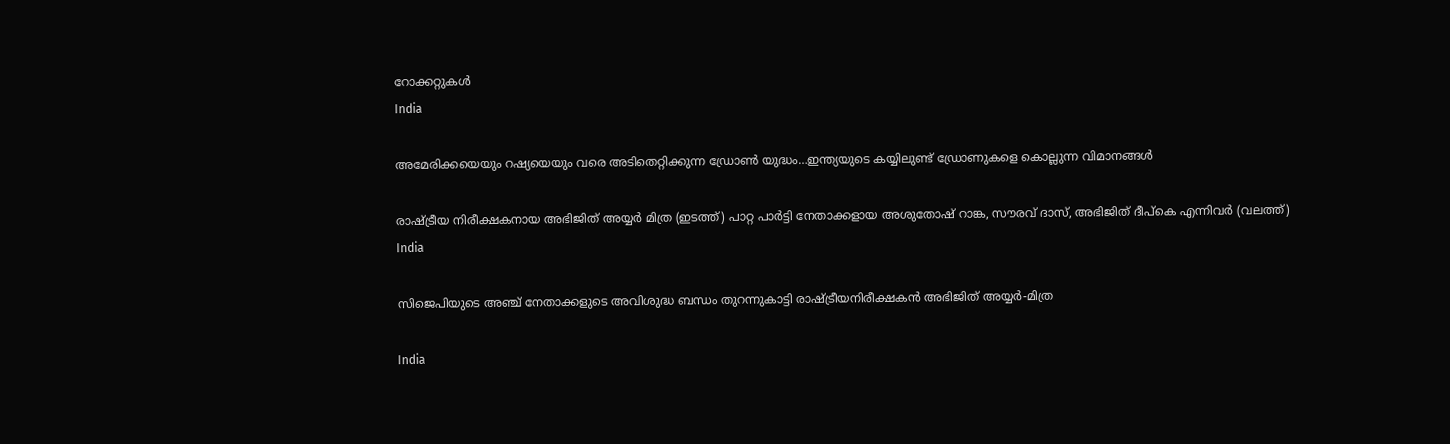റോക്കറ്റുകള്‍
India

അമേരിക്കയെയും റഷ്യയെയും വരെ അടിതെറ്റിക്കുന്ന ഡ്രോണ്‍ യുദ്ധം…ഇന്ത്യയുടെ കയ്യിലുണ്ട് ഡ്രോണുകളെ കൊല്ലുന്ന വിമാനങ്ങള്‍

രാഷ്ട്രീയ നിരീക്ഷകനായ അഭിജിത് അയ്യര്‍ മിത്ര (ഇടത്ത്) പാറ്റ പാര്‍ട്ടി നേതാക്കളായ അശുതോഷ് റാങ്ക, സൗരവ് ദാസ്, അഭിജിത് ദീപ്കെ എന്നിവര്‍ (വലത്ത്)
India

സിജെപിയുടെ അഞ്ച് നേതാക്കളുടെ അവിശുദ്ധ ബന്ധം തുറന്നുകാട്ടി രാഷ്‌ട്രീയനിരീക്ഷകന്‍ അഭിജിത് അയ്യർ-മിത്ര

India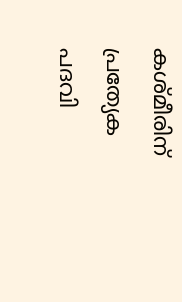കശ്മീരിന് പ്രത്യേക പദവി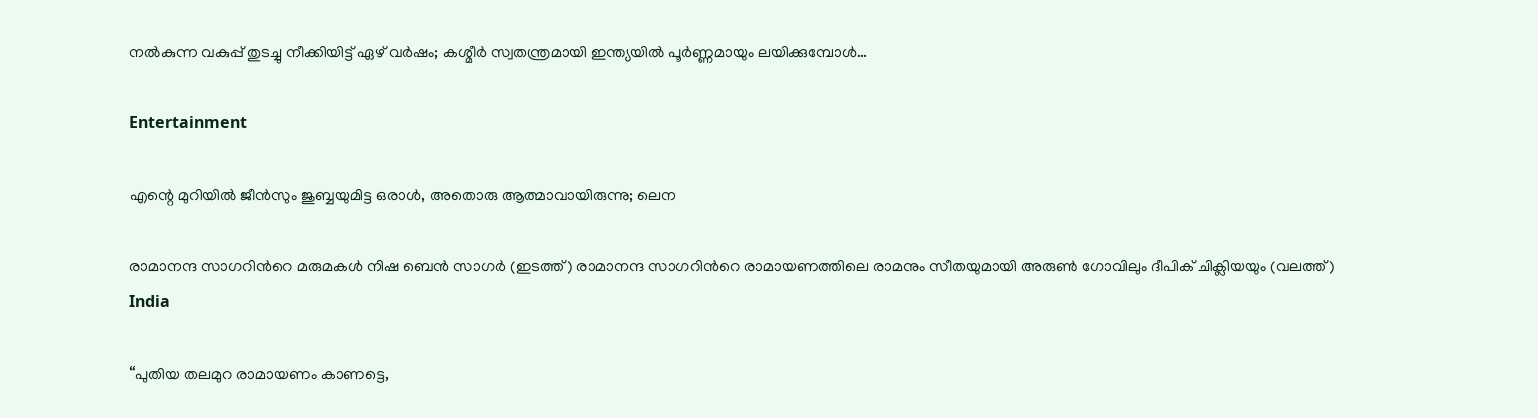നല്‍കുന്ന വകുപ്പ് തുടച്ചു നീക്കിയിട്ട് ഏഴ് വര്‍ഷം; കശ്മീര്‍ സ്വതന്ത്രമായി ഇന്ത്യയില്‍ പൂര്‍ണ്ണമായും ലയിക്കുമ്പോള്‍…

Entertainment

എന്റെ മുറിയിൽ ജീൻസും ജുബ്ബയുമിട്ട ഒരാൾ, അതൊരു ആത്മാവായിരുന്നു; ലെന

രാമാനന്ദ സാഗറിന്‍റെ മരുമകള്‍ നിഷ ബെന്‍ സാഗര്‍ (ഇടത്ത്) രാമാനന്ദ സാഗറിന്‍റെ രാമായണത്തിലെ രാമനും സീതയുമായി അരുണ്‍ ഗോവിലും ദീപിക് ചിക്ലിയയും (വലത്ത്)
India

“പുതിയ തലമുറ രാമായണം കാണട്ടെ,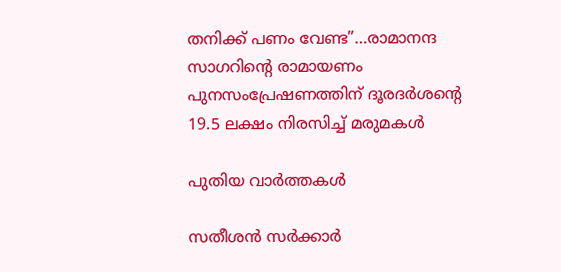തനിക്ക് പണം വേണ്ട”…രാമാനന്ദ സാഗറിന്റെ രാമായണം പുനസംപ്രേഷണത്തിന് ദൂരദര്‍ശന്റെ 19.5 ലക്ഷം നിരസിച്ച് മരുമകള്‍

പുതിയ വാര്‍ത്തകള്‍

സതീശൻ സർക്കാർ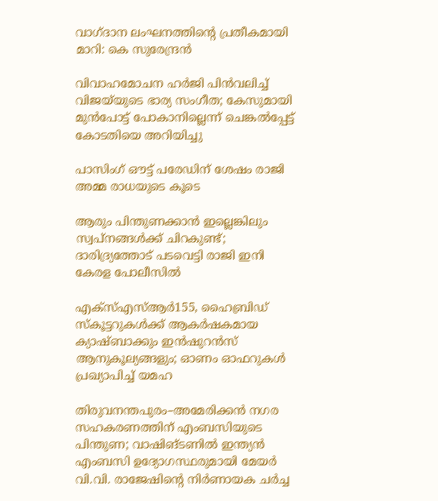വാഗ്ദാന ലംഘനത്തിന്റെ പ്രതീകമായി മാറി: കെ സുരേന്ദ്രൻ

വിവാഹമോചന ഹർജി പിൻവലിച്ച് വിജയ്‌യുടെ ഭാര്യ സംഗീത; കേസുമായി മുൻപോട്ട് പോകാനില്ലെന്ന് ചെങ്കൽപ്പേട്ട് കോടതിയെ അറിയിച്ചു

പാസിംഗ് ഔട്ട് പരേഡിന് ശേഷം രാജി അമ്മ രാധയുടെ കൂടെ

ആരും പിന്തുണക്കാന്‍ ഇല്ലെങ്കിലും സ്വപ്‌നങ്ങള്‍ക്ക് ചിറകുണ്ട്; ദാരിദ്ര്യത്തോട് പടവെട്ടി രാജി ഇനി കേരള പോലീസില്‍

എക്സ്എസ്ആർ155, ഹൈബ്രിഡ് സ്കൂട്ടറുകൾക്ക് ആകർഷകമായ ക്യാഷ്ബാക്കും ഇൻഷുറൻസ് ആനുകൂല്യങ്ങളും; ഓണം ഓഫറുകൾ പ്രഖ്യാപിച്ച് യമഹ

തിരുവനന്തപുരം–അമേരിക്കൻ നഗര സഹകരണത്തിന് എംബസിയുടെ പിന്തുണ; വാഷിങ്ടണിൽ ഇന്ത്യൻ എംബസി ഉദ്യോഗസ്ഥരുമായി മേയർ വി.വി. രാജേഷിന്റെ നിർണായക ചർച്ച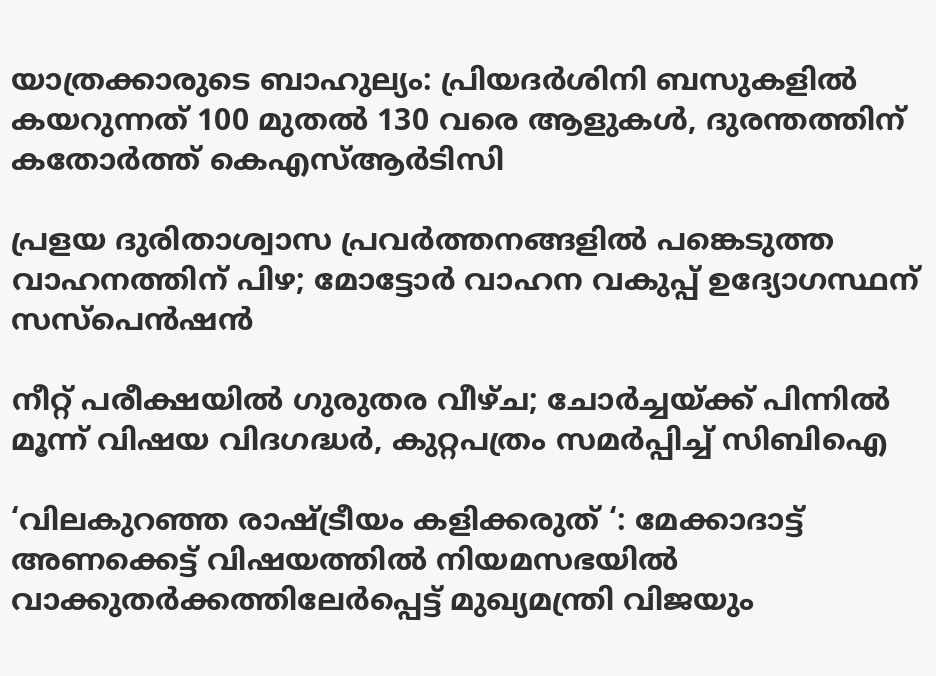യാത്രക്കാരുടെ ബാഹുല്യം: പ്രിയദർശിനി ബസുകളിൽ കയറുന്നത് 100 മുതല്‍ 130 വരെ ആളുകൾ, ദുരന്തത്തിന് കതോര്‍ത്ത് കെഎസ്ആര്‍ടിസി

പ്രളയ ദുരിതാശ്വാസ പ്രവർത്തനങ്ങളിൽ പങ്കെടുത്ത വാഹനത്തിന് പിഴ; മോട്ടോർ വാഹന വകുപ്പ് ഉദ്യോഗസ്ഥന് സസ്‌പെൻഷൻ

നീറ്റ് പരീക്ഷയിൽ ഗുരുതര വീഴ്ച; ചോർച്ചയ്‌ക്ക് പിന്നിൽ മൂന്ന് വിഷയ വിദഗദ്ധർ, കുറ്റപത്രം സമർപ്പിച്ച് സിബിഐ

‘വിലകുറഞ്ഞ രാഷ്‌ട്രീയം കളിക്കരുത് ‘: മേക്കാദാട്ട് അണക്കെട്ട് വിഷയത്തിൽ നിയമസഭയിൽ വാക്കുതർക്കത്തിലേർപ്പെട്ട് മുഖ്യമന്ത്രി വിജയും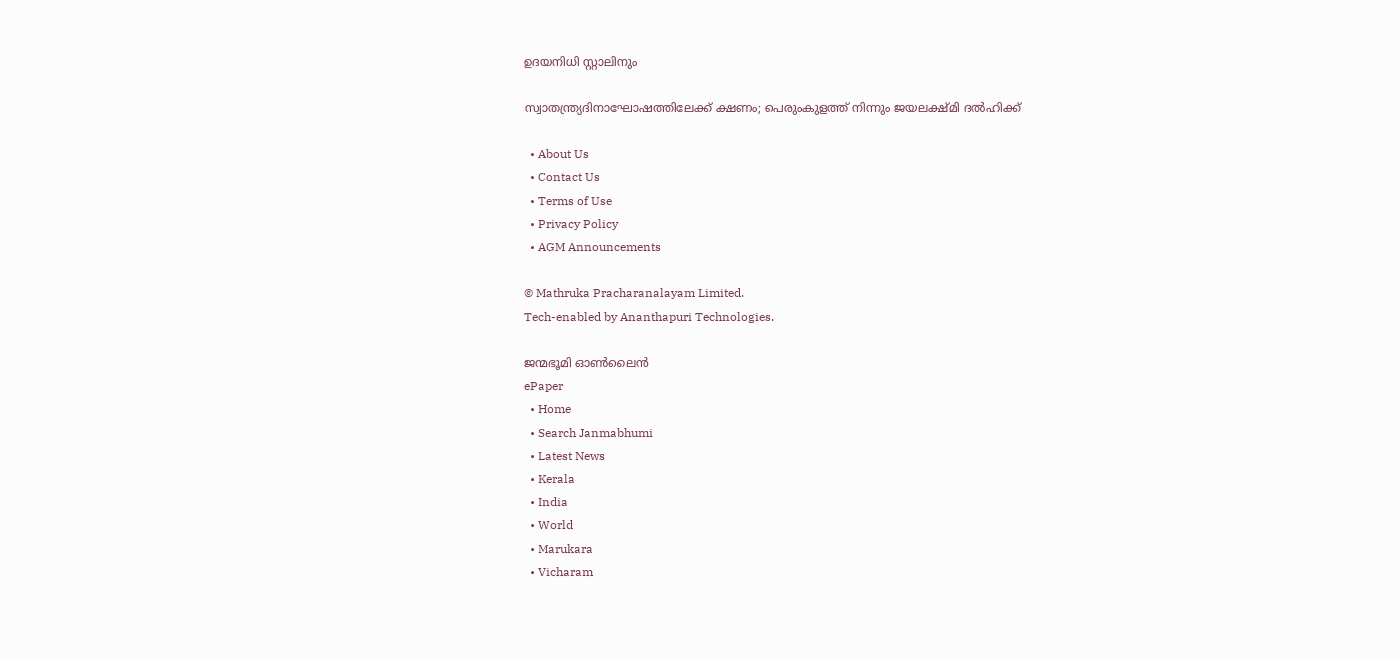ഉദയനിധി സ്റ്റാലിനും

സ്വാതന്ത്ര്യദിനാഘോഷത്തിലേക്ക് ക്ഷണം; പെരുംകുളത്ത് നിന്നും ജയലക്ഷ്മി ദൽഹിക്ക്

  • About Us
  • Contact Us
  • Terms of Use
  • Privacy Policy
  • AGM Announcements

© Mathruka Pracharanalayam Limited.
Tech-enabled by Ananthapuri Technologies.

ജന്മഭൂമി ഓണ്‍ലൈന്‍
ePaper
  • Home
  • Search Janmabhumi
  • Latest News
  • Kerala
  • India
  • World
  • Marukara
  • Vicharam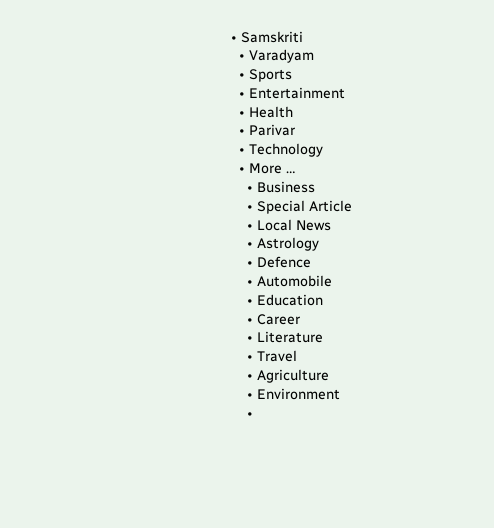• Samskriti
  • Varadyam
  • Sports
  • Entertainment
  • Health
  • Parivar
  • Technology
  • More …
    • Business
    • Special Article
    • Local News
    • Astrology
    • Defence
    • Automobile
    • Education
    • Career
    • Literature
    • Travel
    • Agriculture
    • Environment
    •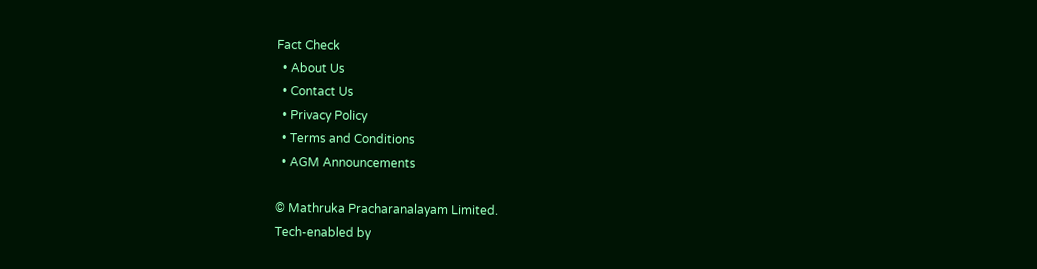Fact Check
  • About Us
  • Contact Us
  • Privacy Policy
  • Terms and Conditions
  • AGM Announcements

© Mathruka Pracharanalayam Limited.
Tech-enabled by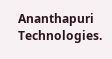Ananthapuri Technologies.